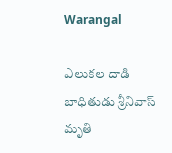Warangal

ఎలుకల దాడి బాధితుడు శ్రీనివాస్ మృతి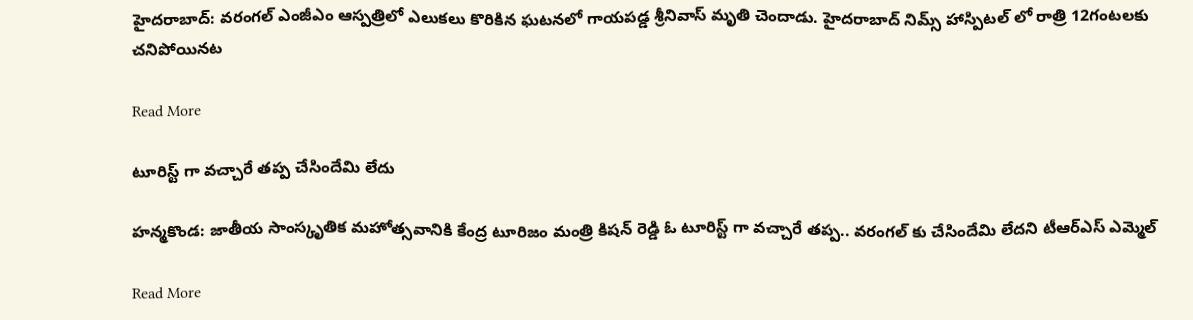హైదరాబాద్: వరంగల్ ఎంజీఎం ఆస్పత్రిలో ఎలుకలు కొరికిన ఘటనలో గాయపడ్డ శ్రీనివాస్ మృతి చెందాడు. హైదరాబాద్ నిమ్స్ హాస్పిటల్ లో రాత్రి 12గంటలకు చనిపోయినట

Read More

టూరిస్ట్ గా వచ్చారే తప్ప చేసిందేమి లేదు

హన్మకొండ: జాతీయ సాంస్కృతిక మహోత్సవానికి కేంద్ర టూరిజం మంత్రి కిషన్ రెడ్డి ఓ టూరిస్ట్ గా వచ్చారే తప్ప.. వరంగల్ కు చేసిందేమి లేదని టీఆర్ఎస్ ఎమ్మెల్

Read More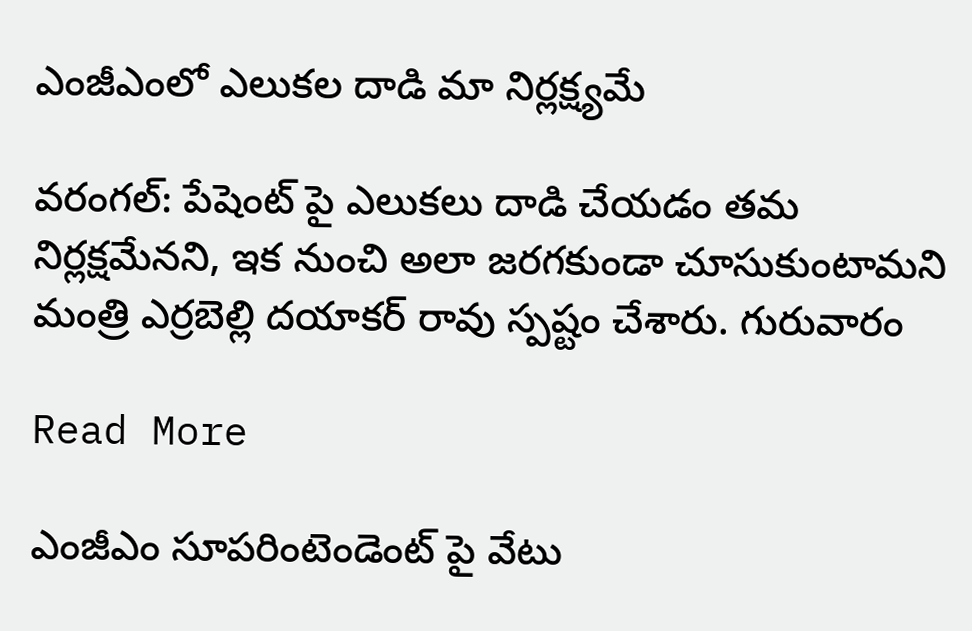ఎంజీఎంలో ఎలుకల దాడి మా నిర్లక్ష్యమే

వరంగల్: పేషెంట్ పై ఎలుకలు దాడి చేయడం తమ నిర్లక్షమేనని, ఇక నుంచి అలా జరగకుండా చూసుకుంటామని మంత్రి ఎర్రబెల్లి దయాకర్ రావు స్పష్టం చేశారు. గురువారం

Read More

ఎంజీఎం సూపరింటెండెంట్ పై వేటు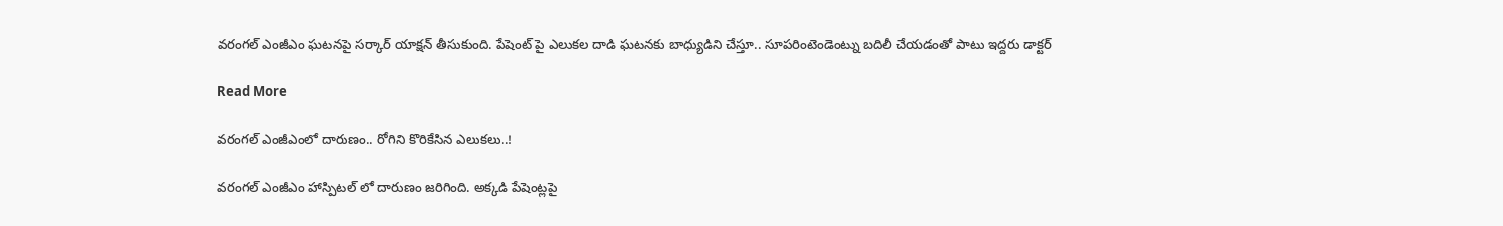వరంగల్ ఎంజీఎం ఘటనపై సర్కార్ యాక్షన్ తీసుకుంది. పేషెంట్ పై ఎలుకల దాడి ఘటనకు బాధ్యుడిని చేస్తూ.. సూపరింటెండెంట్ను బదిలీ చేయడంతో పాటు ఇద్దరు డాక్టర్

Read More

వరంగల్ ఎంజీఎంలో దారుణం.. రోగిని కొరికేసిన ఎలుకలు..!

వరంగల్ ఎంజీఎం హాస్పిటల్ లో దారుణం జరిగింది. అక్కడి పేషెంట్లపై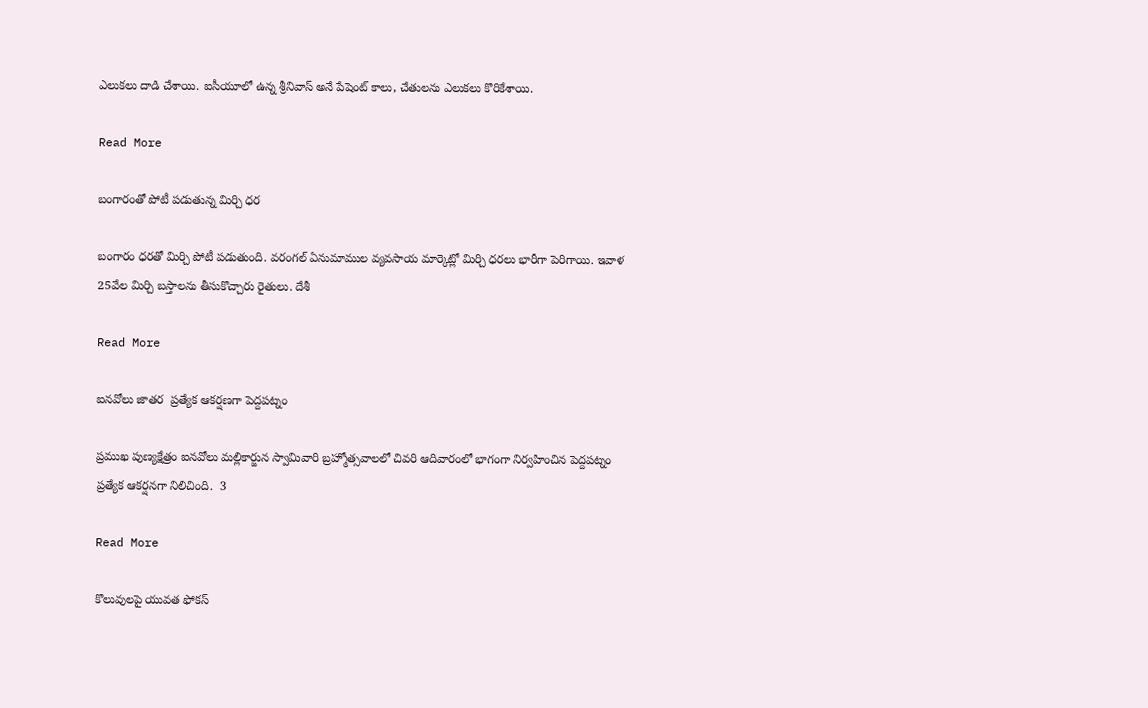ఎలుకలు దాడి చేశాయి. ఐసీయూలో ఉన్న శ్రీనివాస్ అనే పేషెంట్ కాలు, చేతులను ఎలుకలు కొరికేశాయి.

Read More

బంగారంతో పోటీ పడుతున్న మిర్చి ధర

బంగారం ధరతో మిర్చి పోటీ పడుతుంది. వరంగల్ ఏనుమాముల వ్యవసాయ మార్కెట్లో మిర్చి ధరలు భారీగా పెరిగాయి. ఇవాళ 25వేల మిర్చి బస్తాలను తీసుకొచ్చారు రైతులు. దేశీ

Read More

ఐనవోలు జాతర  ప్రత్యేక ఆకర్షణగా పెద్దపట్నం

ప్రముఖ పుణ్యక్షేత్రం ఐనవోలు మల్లికార్జున స్వామివారి బ్రహ్మోత్సవాలలో చివరి ఆదివారంలో భాగంగా నిర్వహించిన పెద్దపట్నం ప్రత్యేక ఆకర్షనగా నిలిచింది.  3

Read More

కొలువులపై యువత ఫోకస్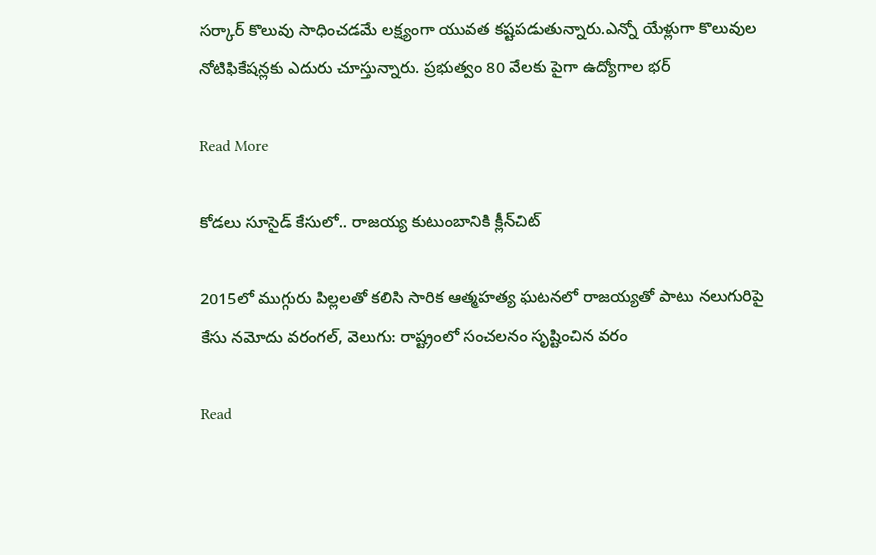సర్కార్ కొలువు సాధించడమే లక్ష్యంగా యువత కష్టపడుతున్నారు.ఎన్నో యేళ్లుగా కొలువుల నోటిఫికేషన్లకు ఎదురు చూస్తున్నారు. ప్రభుత్వం 80 వేలకు పైగా ఉద్యోగాల భర్

Read More

కోడలు సూసైడ్‍ కేసులో.. రాజయ్య కుటుంబానికి క్లీన్‍చిట్

2015లో ముగ్గురు పిల్లలతో కలిసి సారిక ఆత్మహత్య ఘటనలో రాజయ్యతో పాటు నలుగురిపై కేసు నమోదు వరంగల్‍, వెలుగు: రాష్ట్రంలో సంచలనం సృష్టించిన వరం

Read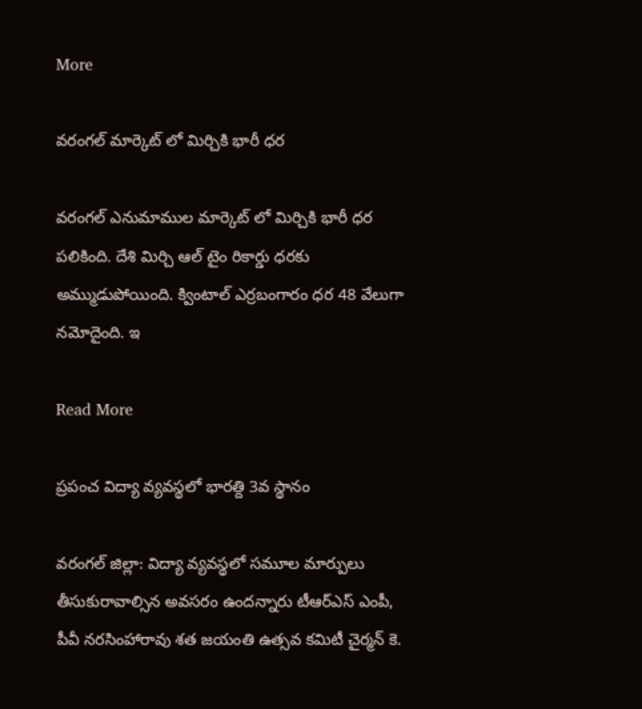More

వరంగల్ మార్కెట్ లో మిర్చికి భారీ ధర

వరంగల్ ఎనుమాముల మార్కెట్ లో మిర్చికి భారీ ధర పలికింది. దేశి మిర్చి ఆల్ టైం రికార్డు ధరకు అమ్ముడుపోయింది. క్వింటాల్ ఎర్రబంగారం ధర 48 వేలుగా నమోదైంది. ఇ

Read More

ప్రపంచ విద్యా వ్యవస్థలో భారత్ది 3వ స్థానం

వరంగల్ జిల్లా: విద్యా వ్యవస్థలో సమూల మార్పులు తీసుకురావాల్సిన అవసరం ఉందన్నారు టీఆర్ఎస్ ఎంపీ, పీవీ నరసింహారావు శత జయంతి ఉత్సవ కమిటీ చైర్మన్ కె.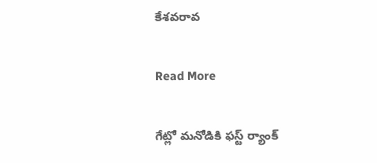కేశవరావ

Read More

గేట్లో మనోడికి ఫస్ట్ ర్యాంక్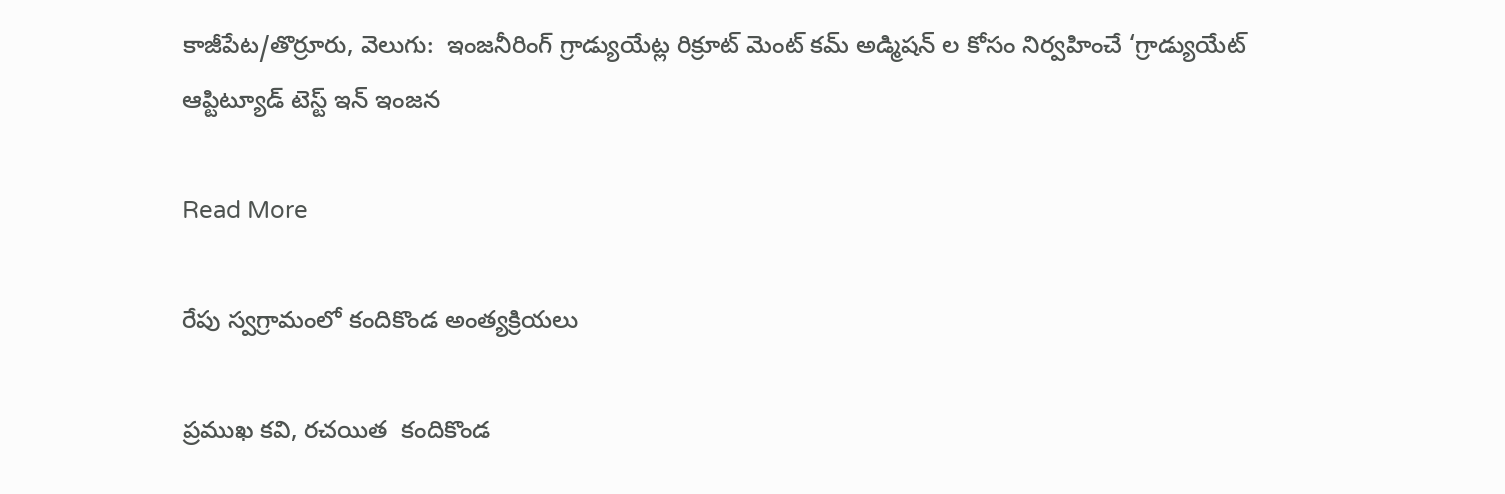కాజీపేట/తొర్రూరు, వెలుగు:  ఇంజనీరింగ్ గ్రాడ్యుయేట్ల రిక్రూట్ మెంట్ కమ్ అడ్మిషన్ ల కోసం నిర్వహించే ‘గ్రాడ్యుయేట్ ఆప్టిట్యూడ్ టెస్ట్ ఇన్ ఇంజన

Read More

రేపు స్వగ్రామంలో కందికొండ అంత్యక్రియలు

ప్రముఖ కవి, రచయిత  కందికొండ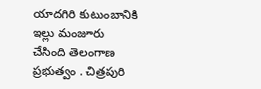యాదగిరి కుటుంబానికి ఇల్లు మంజూరు చేసింది తెలంగాణ ప్రభుత్వం . చిత్రపురి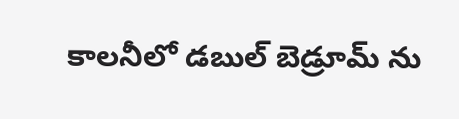కాలనీలో డబుల్ బెడ్రూమ్ ను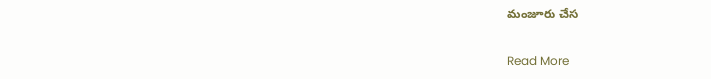మంజూరు చేస

Read More